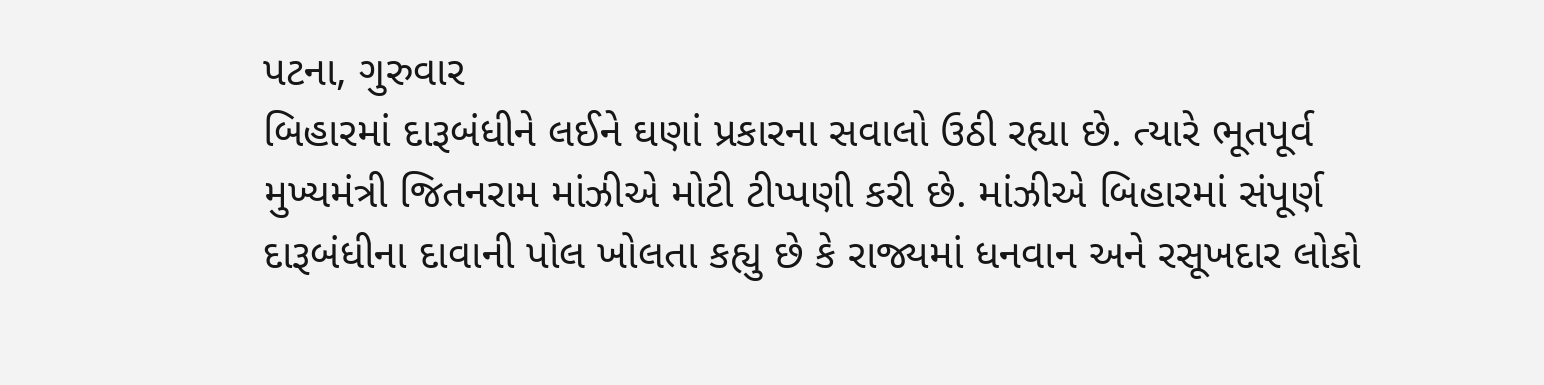પટના, ગુરુવાર
બિહારમાં દારૂબંધીને લઈને ઘણાં પ્રકારના સવાલો ઉઠી રહ્યા છે. ત્યારે ભૂતપૂર્વ મુખ્યમંત્રી જિતનરામ માંઝીએ મોટી ટીપ્પણી કરી છે. માંઝીએ બિહારમાં સંપૂર્ણ દારૂબંધીના દાવાની પોલ ખોલતા કહ્યુ છે કે રાજ્યમાં ધનવાન અને રસૂખદાર લોકો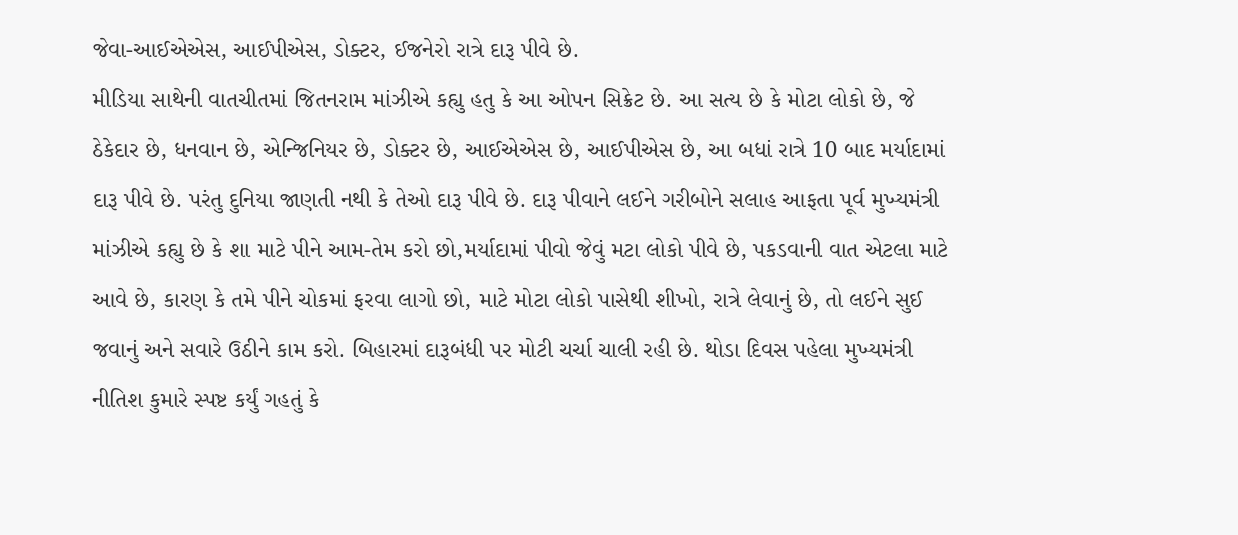જેવા-આઈએએસ, આઈપીએસ, ડોક્ટર, ઈજનેરો રાત્રે દારૂ પીવે છે.
મીડિયા સાથેની વાતચીતમાં જિતનરામ માંઝીએ કહ્યુ હતુ કે આ ઓપન સિક્રેટ છે. આ સત્ય છે કે મોટા લોકો છે, જે ઠેકેદાર છે, ધનવાન છે, એન્જિનિયર છે, ડોક્ટર છે, આઈએએસ છે, આઈપીએસ છે, આ બધાં રાત્રે 10 બાદ મર્યાદામાં દારૂ પીવે છે. પરંતુ દુનિયા જાણતી નથી કે તેઓ દારૂ પીવે છે. દારૂ પીવાને લઈને ગરીબોને સલાહ આફતા પૂર્વ મુખ્યમંત્રી માંઝીએ કહ્યુ છે કે શા માટે પીને આમ-તેમ કરો છો,મર્યાદામાં પીવો જેવું મટા લોકો પીવે છે, પકડવાની વાત એટલા માટે આવે છે, કારણ કે તમે પીને ચોકમાં ફરવા લાગો છો, માટે મોટા લોકો પાસેથી શીખો, રાત્રે લેવાનું છે, તો લઈને સુઈ જવાનું અને સવારે ઉઠીને કામ કરો. બિહારમાં દારૂબંધી પર મોટી ચર્ચા ચાલી રહી છે. થોડા દિવસ પહેલા મુખ્યમંત્રી નીતિશ કુમારે સ્પષ્ટ કર્યું ગહતું કે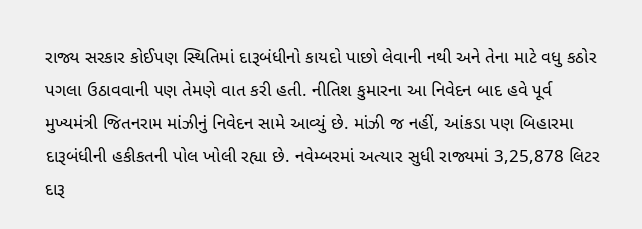રાજ્ય સરકાર કોઈપણ સ્થિતિમાં દારૂબંધીનો કાયદો પાછો લેવાની નથી અને તેના માટે વધુ કઠોર પગલા ઉઠાવવાની પણ તેમણે વાત કરી હતી. નીતિશ કુમારના આ નિવેદન બાદ હવે પૂર્વ મુખ્યમંત્રી જિતનરામ માંઝીનું નિવેદન સામે આવ્યું છે. માંઝી જ નહીં, આંકડા પણ બિહારમા દારૂબંધીની હકીકતની પોલ ખોલી રહ્યા છે. નવેમ્બરમાં અત્યાર સુધી રાજ્યમાં 3,25,878 લિટર દારૂ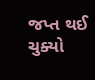જપ્ત થઈ ચુક્યો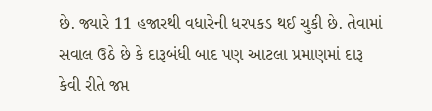છે. જ્યારે 11 હજારથી વધારેની ધરપકડ થઈ ચુકી છે. તેવામાં સવાલ ઉઠે છે કે દારૂબંધી બાદ પણ આટલા પ્રમાણમાં દારૂ કેવી રીતે જપ્ત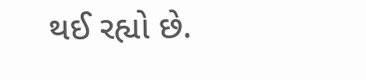થઈ રહ્યો છે.